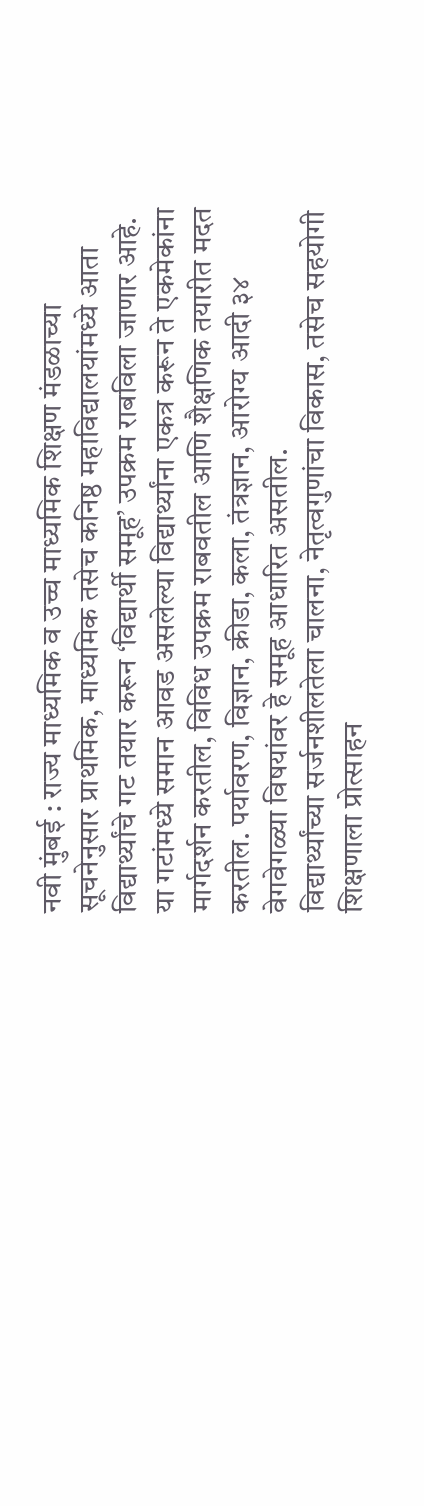नवी मुंबई : राज्य माध्यमिक व उच्च माध्यमिक शिक्षण मंडळाच्या सूचनेनुसार प्राथमिक, माध्यमिक तसेच कनिष्ठ महाविद्यालयांमध्ये आता विद्यार्थ्यांचे गट तयार करून ‘विद्यार्थी समूह’ उपक्रम राबविला जाणार आहे.
या गटांमध्ये समान आवड असलेल्या विद्यार्थ्यांना एकत्र करून ते एकमेकांना मार्गदर्शन करतील, विविध उपक्रम राबवतील आणि शैक्षणिक तयारीत मदत करतील. पर्यावरण, विज्ञान, क्रीडा, कला, तंत्रज्ञान, आरोग्य आदी ३४ वेगवेगळ्या विषयांवर हे समूह आधारित असतील.
विद्यार्थ्यांच्या सर्जनशीलतेला चालना, नेतृत्वगुणांचा विकास, तसेच सहयोगी शिक्षणाला प्रोत्साहन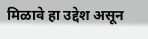मिळावे हा उद्देश असून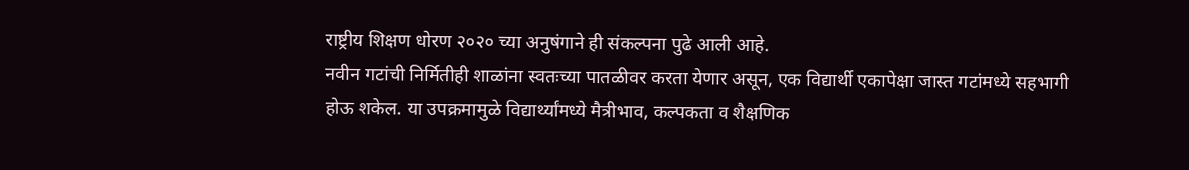राष्ट्रीय शिक्षण धोरण २०२० च्या अनुषंगाने ही संकल्पना पुढे आली आहे.
नवीन गटांची निर्मितीही शाळांना स्वतःच्या पातळीवर करता येणार असून, एक विद्यार्थी एकापेक्षा जास्त गटांमध्ये सहभागी होऊ शकेल. या उपक्रमामुळे विद्यार्थ्यांमध्ये मैत्रीभाव, कल्पकता व शैक्षणिक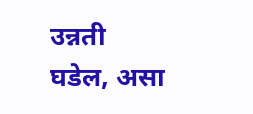उन्नती घडेल, असा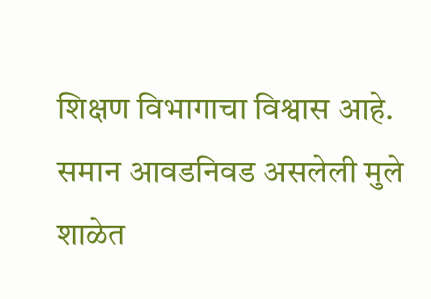शिक्षण विभागाचा विश्वास आहे.
समान आवडनिवड असलेली मुले शाळेत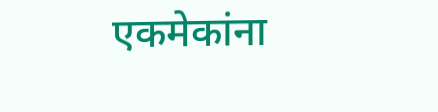एकमेकांना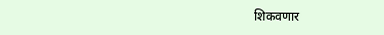शिकवणार